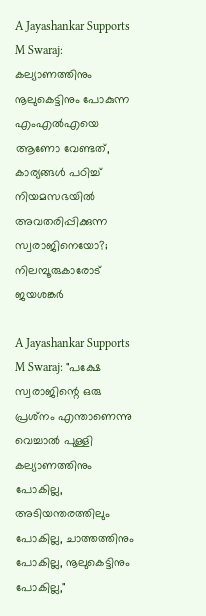A Jayashankar Supports M Swaraj: കല്യാണത്തിനും നൂലുകെട്ടിനും പോകുന്ന എംഎല്‍എയെ ആണോ വേണ്ടത്, കാര്യങ്ങള്‍ പഠിച്ച് നിയമസഭയില്‍ അവതരിപ്പിക്കുന്ന സ്വരാജിനെയോ?; നിലമ്പൂരുകാരോട് ജയശങ്കര്‍

A Jayashankar Supports M Swaraj: "പക്ഷേ സ്വരാജിന്റെ ഒരു പ്രശ്‌നം എന്താണെന്നു വെച്ചാല്‍ പുള്ളി കല്യാണത്തിനും പോകില്ല, അടിയന്തരത്തിലും പോകില്ല, ചാത്തത്തിനും പോകില്ല, നൂലുകെട്ടിനും പോകില്ല,"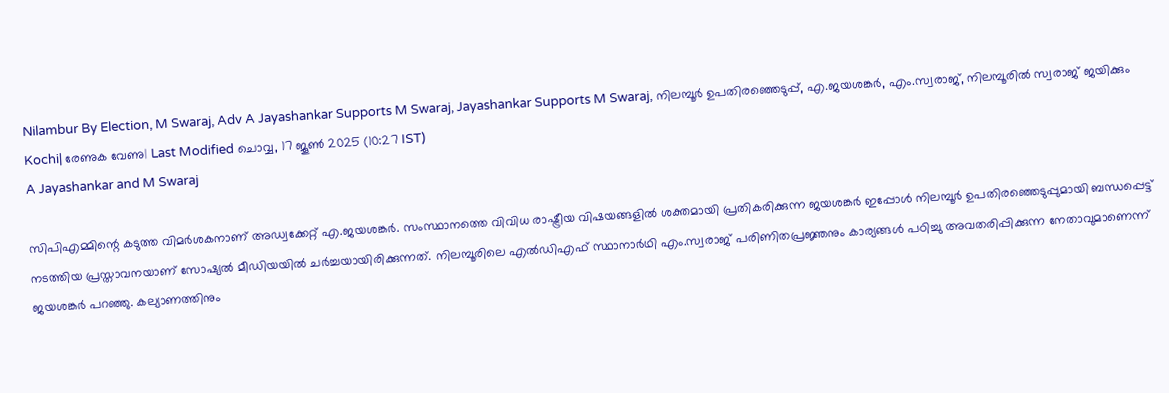Nilambur By Election, M Swaraj, Adv A Jayashankar Supports M Swaraj, Jayashankar Supports M Swaraj, നിലമ്പൂര്‍ ഉപതിരഞ്ഞെടുപ്പ്, എ.ജയശങ്കര്‍, എം.സ്വരാജ്, നിലമ്പൂരില്‍ സ്വരാജ് ജയിക്കും
Kochi| രേണുക വേണു| Last Modified ചൊവ്വ, 17 ജൂണ്‍ 2025 (10:27 IST)
A Jayashankar and M Swaraj

സിപിഎമ്മിന്റെ കടുത്ത വിമര്‍ശകനാണ് അഡ്വക്കേറ്റ് എ.ജയശങ്കര്‍. സംസ്ഥാനത്തെ വിവിധ രാഷ്ട്രീയ വിഷയങ്ങളില്‍ ശക്തമായി പ്രതികരിക്കുന്ന ജയശങ്കര്‍ ഇപ്പോള്‍ നിലമ്പൂര്‍ ഉപതിരഞ്ഞെടുപ്പുമായി ബന്ധപ്പെട്ട് നടത്തിയ പ്രസ്താവനയാണ് സോഷ്യല്‍ മീഡിയയില്‍ ചര്‍ച്ചയായിരിക്കുന്നത്. നിലമ്പൂരിലെ എല്‍ഡിഎഫ് സ്ഥാനാര്‍ഥി എം.സ്വരാജ് പരിണിതപ്രജ്ഞനും കാര്യങ്ങള്‍ പഠിച്ചു അവതരിപ്പിക്കുന്ന നേതാവുമാണെന്ന് ജയശങ്കര്‍ പറഞ്ഞു. കല്യാണത്തിനും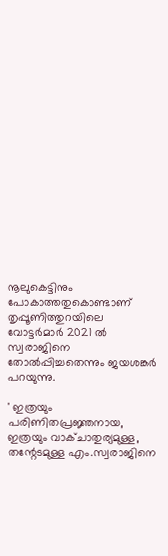നൂലുകെട്ടിനും പോകാത്തതുകൊണ്ടാണ് തൃപ്പൂണിത്തുറയിലെ വോട്ടര്‍മാര്‍ 2021 ല്‍ സ്വരാജിനെ തോല്‍പ്പിച്ചതെന്നും ജയശങ്കര്‍ പറയുന്നു.

' ഇത്രയും പരിണിതപ്രജ്ഞനായ, ഇത്രയും വാക്ചാതുര്യമുള്ള, തന്റേടമുള്ള എം.സ്വരാജിനെ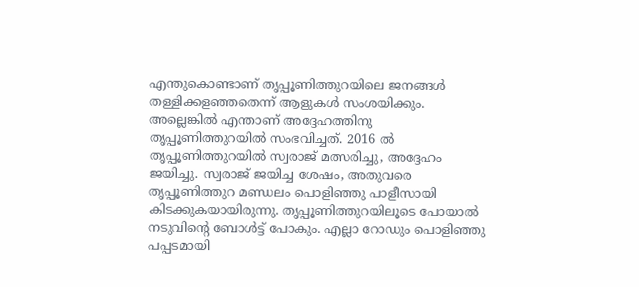എന്തുകൊണ്ടാണ് തൃപ്പൂണിത്തുറയിലെ ജനങ്ങള്‍ തള്ളിക്കളഞ്ഞതെന്ന് ആളുകള്‍ സംശയിക്കും. അല്ലെങ്കില്‍ എന്താണ് അദ്ദേഹത്തിനു തൃപ്പൂണിത്തുറയില്‍ സംഭവിച്ചത്. 2016 ല്‍ തൃപ്പൂണിത്തുറയില്‍ സ്വരാജ് മത്സരിച്ചു, അദ്ദേഹം ജയിച്ചു. സ്വരാജ് ജയിച്ച ശേഷം, അതുവരെ തൃപ്പൂണിത്തുറ മണ്ഡലം പൊളിഞ്ഞു പാളീസായി കിടക്കുകയായിരുന്നു. തൃപ്പൂണിത്തുറയിലൂടെ പോയാല്‍ നടുവിന്റെ ബോള്‍ട്ട് പോകും. എല്ലാ റോഡും പൊളിഞ്ഞു പപ്പടമായി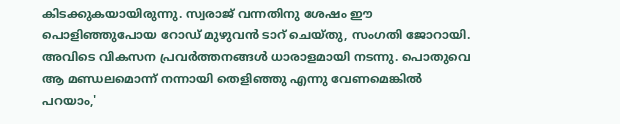കിടക്കുകയായിരുന്നു. സ്വരാജ് വന്നതിനു ശേഷം ഈ പൊളിഞ്ഞുപോയ റോഡ് മുഴുവന്‍ ടാറ് ചെയ്തു, സംഗതി ജോറായി. അവിടെ വികസന പ്രവര്‍ത്തനങ്ങള്‍ ധാരാളമായി നടന്നു. പൊതുവെ ആ മണ്ഡലമൊന്ന് നന്നായി തെളിഞ്ഞു എന്നു വേണമെങ്കില്‍ പറയാം,'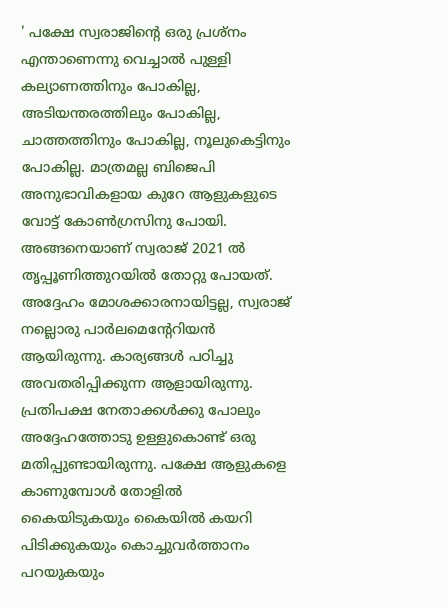' പക്ഷേ സ്വരാജിന്റെ ഒരു പ്രശ്‌നം എന്താണെന്നു വെച്ചാല്‍ പുള്ളി കല്യാണത്തിനും പോകില്ല, അടിയന്തരത്തിലും പോകില്ല, ചാത്തത്തിനും പോകില്ല, നൂലുകെട്ടിനും പോകില്ല. മാത്രമല്ല ബിജെപി അനുഭാവികളായ കുറേ ആളുകളുടെ വോട്ട് കോണ്‍ഗ്രസിനു പോയി. അങ്ങനെയാണ് സ്വരാജ് 2021 ല്‍ തൃപ്പൂണിത്തുറയില്‍ തോറ്റു പോയത്. അദ്ദേഹം മോശക്കാരനായിട്ടല്ല, സ്വരാജ് നല്ലൊരു പാര്‍ലമെന്റേറിയന്‍ ആയിരുന്നു. കാര്യങ്ങള്‍ പഠിച്ചു അവതരിപ്പിക്കുന്ന ആളായിരുന്നു. പ്രതിപക്ഷ നേതാക്കള്‍ക്കു പോലും അദ്ദേഹത്തോടു ഉള്ളുകൊണ്ട് ഒരു മതിപ്പുണ്ടായിരുന്നു. പക്ഷേ ആളുകളെ കാണുമ്പോള്‍ തോളില്‍ കൈയിടുകയും കൈയില്‍ കയറി പിടിക്കുകയും കൊച്ചുവര്‍ത്താനം പറയുകയും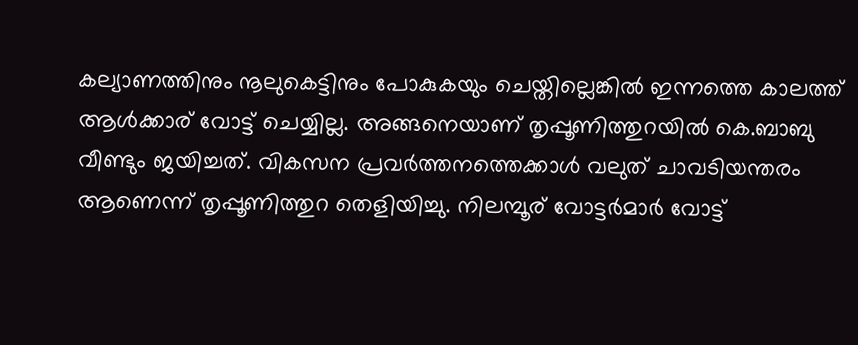കല്യാണത്തിനും നൂലുകെട്ടിനും പോകുകയും ചെയ്തില്ലെങ്കില്‍ ഇന്നത്തെ കാലത്ത് ആള്‍ക്കാര് വോട്ട് ചെയ്യില്ല. അങ്ങനെയാണ് തൃപ്പൂണിത്തുറയില്‍ കെ.ബാബു വീണ്ടും ജയിച്ചത്. വികസന പ്രവര്‍ത്തനത്തെക്കാള്‍ വലുത് ചാവടിയന്തരം ആണെന്ന് തൃപ്പൂണിത്തുറ തെളിയിച്ചു. നിലമ്പൂര് വോട്ടര്‍മാര്‍ വോട്ട്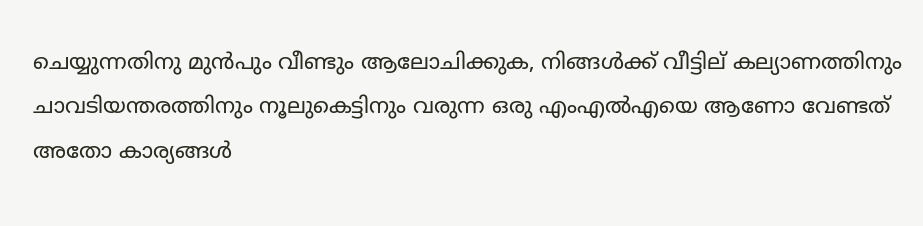ചെയ്യുന്നതിനു മുന്‍പും വീണ്ടും ആലോചിക്കുക, നിങ്ങള്‍ക്ക് വീട്ടില് കല്യാണത്തിനും ചാവടിയന്തരത്തിനും നൂലുകെട്ടിനും വരുന്ന ഒരു എംഎല്‍എയെ ആണോ വേണ്ടത് അതോ കാര്യങ്ങള്‍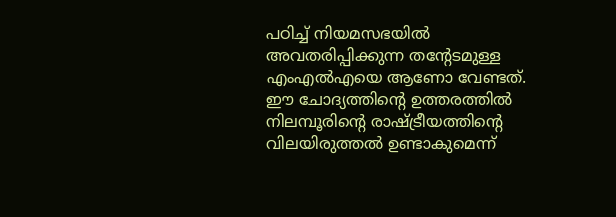പഠിച്ച് നിയമസഭയില്‍ അവതരിപ്പിക്കുന്ന തന്റേടമുള്ള എംഎല്‍എയെ ആണോ വേണ്ടത്. ഈ ചോദ്യത്തിന്റെ ഉത്തരത്തില്‍ നിലമ്പൂരിന്റെ രാഷ്ട്രീയത്തിന്റെ വിലയിരുത്തല്‍ ഉണ്ടാകുമെന്ന്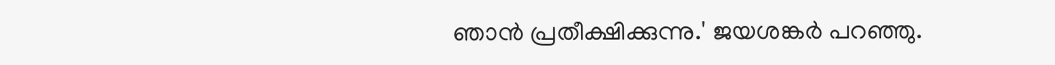ഞാന്‍ പ്രതീക്ഷിക്കുന്നു.' ജയശങ്കര്‍ പറഞ്ഞു.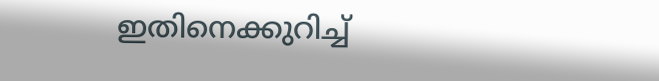ഇതിനെക്കുറിച്ച്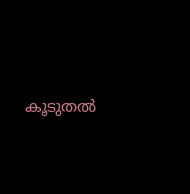കൂടുതല്‍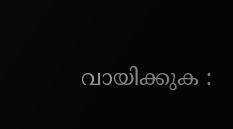വായിക്കുക :